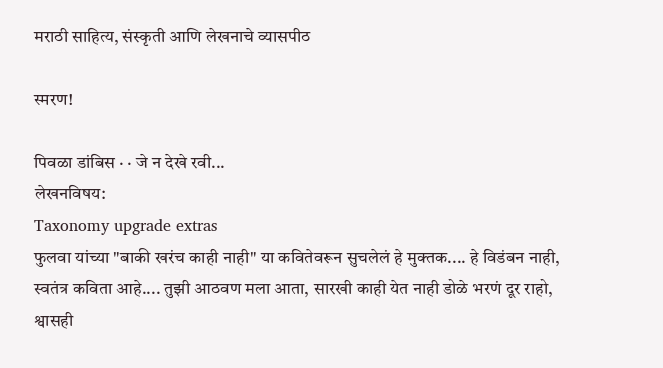मराठी साहित्य, संस्कृती आणि लेखनाचे व्यासपीठ

स्मरण!

पिवळा डांबिस · · जे न देखे रवी...
लेखनविषय:
Taxonomy upgrade extras
फुलवा यांच्या "बाकी खरंच काही नाही" या कवितेवरून सुचलेलं हे मुक्तक.... हे विडंबन नाही, स्वतंत्र कविता आहे.... तुझी आठवण मला आता, सारखी काही येत नाही डोळे भरणं दूर राहो, श्वासही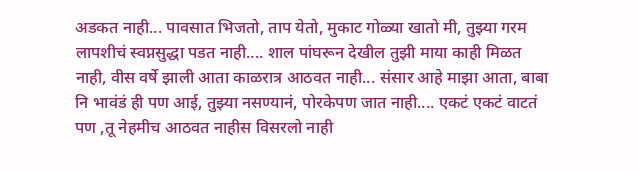अडकत नाही... पावसात भिजतो, ताप येतो, मुकाट गोळ्या खातो मी, तुझ्या गरम लापशीचं स्वप्नसुद्धा पडत नाही.... शाल पांघरून देखील तुझी माया काही मिळत नाही, वीस वर्षे झाली आता काळरात्र आठवत नाही... संसार आहे माझा आता, बाबा नि भावंडं ही पण आई, तुझ्या नसण्यानं, पोरकेपण जात नाही.... एकटं एकटं वाटतं पण ,तू नेहमीच आठवत नाहीस विसरलो नाही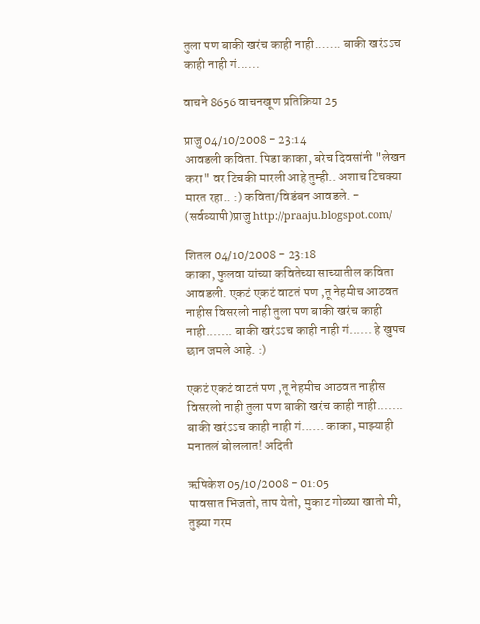तुला पण बाकी खरंच काही नाही....... बाकी खरंऽऽच काही नाही गं......

वाचने 8656 वाचनखूण प्रतिक्रिया 25

प्राजु 04/10/2008 - 23:14
आवडली कविता. पिडा काका, बरेच दिवसांनी "लेखन करा" वर टिचकी मारली आहे तुम्ही.. अशाच टिचक्या मारत रहा.. :) कविता/विडंबन आवडले. - (सर्वव्यापी)प्राजु http://praaju.blogspot.com/

शितल 04/10/2008 - 23:18
काका, फुलवा यांच्या कवितेच्या साच्यातील कविता आवडली. एकटं एकटं वाटतं पण ,तू नेहमीच आठवत नाहीस विसरलो नाही तुला पण बाकी खरंच काही नाही....... बाकी खरंऽऽच काही नाही गं...... हे खुपच छान जमले आहे. :)

एकटं एकटं वाटतं पण ,तू नेहमीच आठवत नाहीस विसरलो नाही तुला पण बाकी खरंच काही नाही....... बाकी खरंऽऽच काही नाही गं...... काका, माझ्याही मनातलं बोललात! अदिती

ऋषिकेश 05/10/2008 - 01:05
पावसात भिजतो, ताप येतो, मुकाट गोळ्या खातो मी, तुझ्या गरम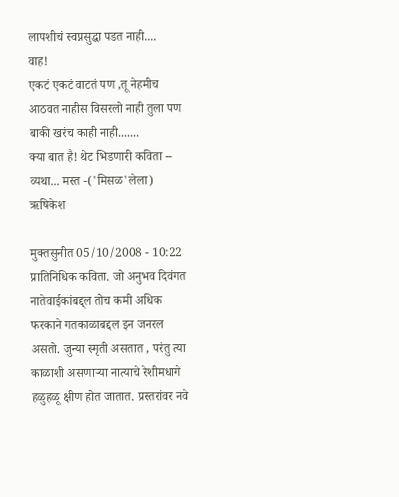लापशीचं स्वप्नसुद्धा पडत नाही....
वाह!
एकटं एकटं वाटतं पण ,तू नेहमीच आठवत नाहीस विसरलो नाही तुला पण बाकी खरंच काही नाही.......
क्या बात है! थेट भिडणारी कविता -- व्यथा... मस्त -('मिसळ'लेला) ऋषिकेश

मुक्तसुनीत 05/10/2008 - 10:22
प्रातिनिधिक कविता. जो अनुभव दिवंगत नातेवाईकांबद्द्ल तोच कमी अधिक फरकाने गतकाळाबद्दल इन जनरल असतो. जुन्या स्मृती असतात , परंतु त्या काळाशी असणार्‍या नात्याचे रेशीमधागे हळुहळू क्षीण होत जातात. प्रस्तरांवर नवे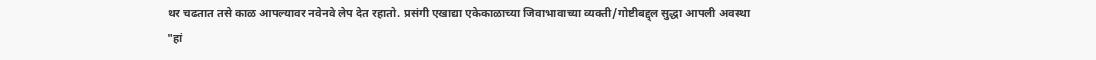थर चढतात तसे काळ आपल्यावर नवेनवे लेप देत रहातो. प्रसंगी एखाद्या एकेकाळाच्या जिवाभावाच्या व्यक्ती/गोष्टीबद्द्ल सुद्धा आपली अवस्था "हां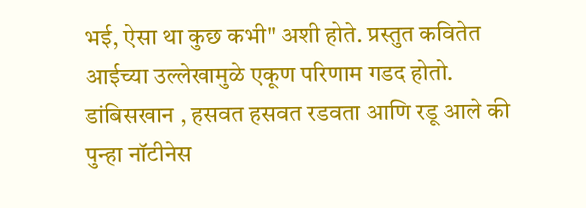भई, ऐसा था कुछ कभी" अशी होते. प्रस्तुत कवितेत आईच्या उल्लेखामुळे एकूण परिणाम गडद होतो. डांबिसखान , हसवत हसवत रडवता आणि रडू आले की पुन्हा नॉटीनेस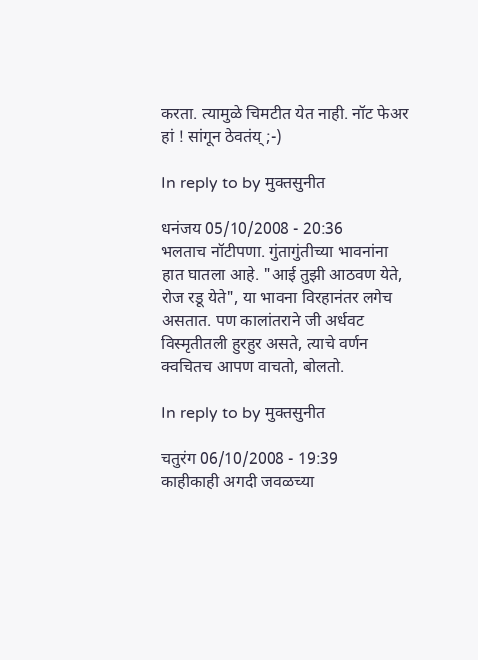करता. त्यामुळे चिमटीत येत नाही. नॉट फेअर हां ! सांगून ठेवतंय् ;-)

In reply to by मुक्तसुनीत

धनंजय 05/10/2008 - 20:36
भलताच नॉटीपणा. गुंतागुंतीच्या भावनांना हात घातला आहे. "आई तुझी आठवण येते, रोज रडू येते", या भावना विरहानंतर लगेच असतात. पण कालांतराने जी अर्धवट विस्मृतीतली हुरहुर असते, त्याचे वर्णन क्वचितच आपण वाचतो, बोलतो.

In reply to by मुक्तसुनीत

चतुरंग 06/10/2008 - 19:39
काहीकाही अगदी जवळच्या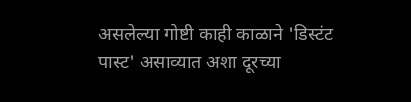असलेल्या गोष्टी काही काळाने 'डिस्टंट पास्ट' असाव्यात अशा दूरच्या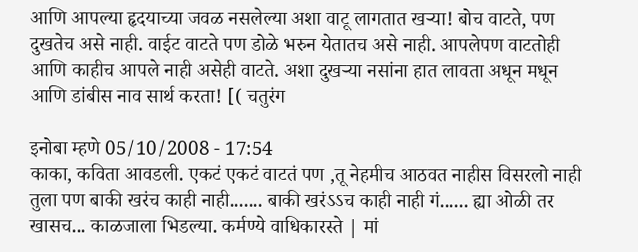आणि आपल्या हृदयाच्या जवळ नसलेल्या अशा वाटू लागतात खर्‍या! बोच वाटते, पण दुखतेच असे नाही. वाईट वाटते पण डोळे भरुन येतातच असे नाही. आपलेपण वाटतोही आणि काहीच आपले नाही असेही वाटते. अशा दुखर्‍या नसांना हात लावता अधून मधून आणि डांबीस नाव सार्थ करता! [( चतुरंग

इनोबा म्हणे 05/10/2008 - 17:54
काका, कविता आवडली. एकटं एकटं वाटतं पण ,तू नेहमीच आठवत नाहीस विसरलो नाही तुला पण बाकी खरंच काही नाही....... बाकी खरंऽऽच काही नाही गं...... ह्या ओळी तर खासच... काळजाला भिडल्या. कर्मण्ये वाधिकारस्ते | मां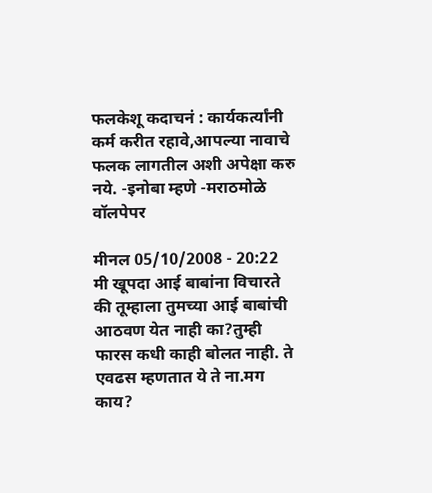फलकेशू कदाचनं : कार्यकर्त्यांनी कर्म करीत रहावे,आपल्या नावाचे फलक लागतील अशी अपेक्षा करु नये. -इनोबा म्हणे -मराठमोळे वॉलपेपर

मीनल 05/10/2008 - 20:22
मी खूपदा आई बाबांना विचारते की तूम्हाला तुमच्या आई बाबांची आठवण येत नाही का?तुम्ही फारस कधी काही बोलत नाही. ते एवढस म्हणतात ये ते ना.मग काय?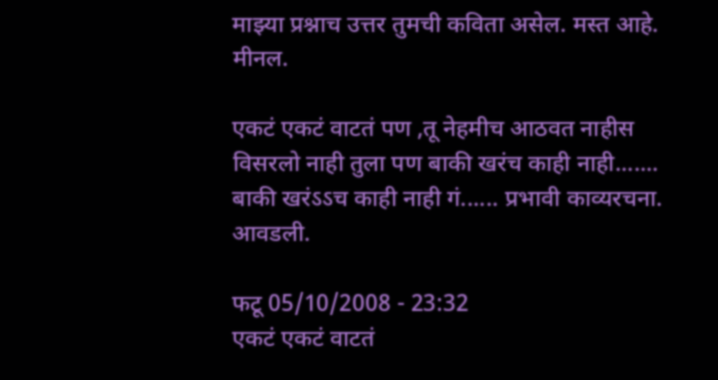माझ्या प्रश्नाच उत्तर तुमची कविता असेल. मस्त आहे. मीनल.

एकटं एकटं वाटतं पण ,तू नेहमीच आठवत नाहीस विसरलो नाही तुला पण बाकी खरंच काही नाही....... बाकी खरंऽऽच काही नाही गं...... प्रभावी काव्यरचना. आवडली.

फटू 05/10/2008 - 23:32
एकटं एकटं वाटतं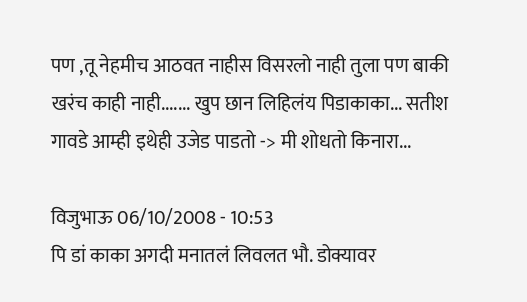पण ,तू नेहमीच आठवत नाहीस विसरलो नाही तुला पण बाकी खरंच काही नाही....... खुप छान लिहिलंय पिडाकाका... सतीश गावडे आम्ही इथेही उजेड पाडतो -> मी शोधतो किनारा...

विजुभाऊ 06/10/2008 - 10:53
पि डां काका अगदी मनातलं लिवलत भौ. डोक्यावर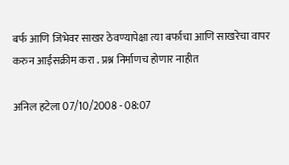बर्फ आणि जिभेवर साखर ठेवण्यापेक्षा त्या बर्फाचा आणि साखरेचा वापर करुन आईसक्रीम करा . प्रश्न निर्माणच होणार नाहीत

अनिल हटेला 07/10/2008 - 08:07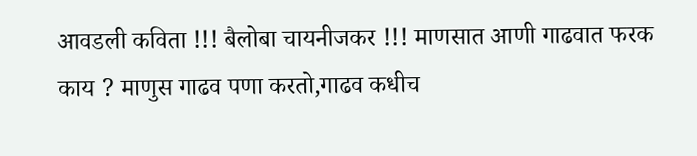आवडली कविता !!! बैलोबा चायनीजकर !!! माणसात आणी गाढवात फरक काय ? माणुस गाढव पणा करतो,गाढव कधीच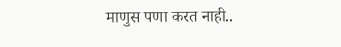माणुस पणा करत नाही..